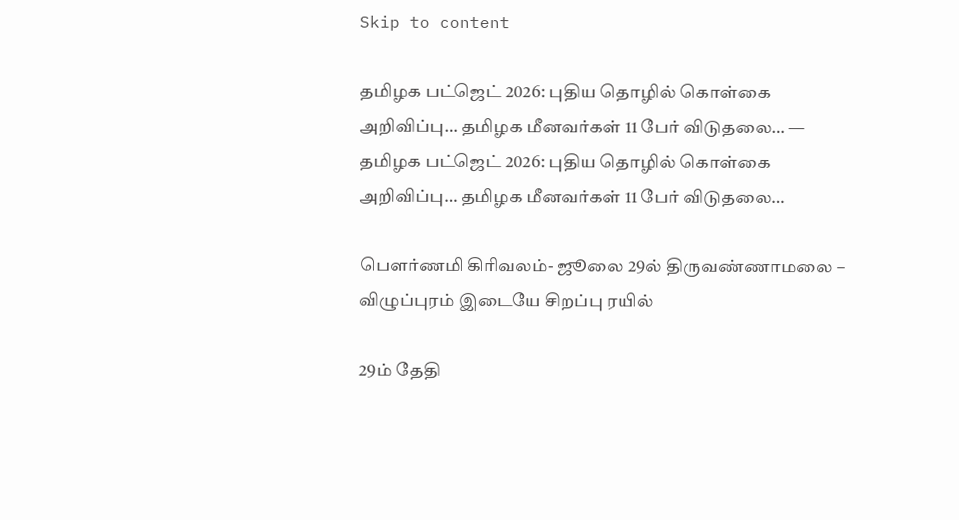Skip to content

தமிழக பட்ஜெட் 2026: புதிய தொழில் கொள்கை அறிவிப்பு… தமிழக மீனவர்கள் 11 பேர் விடுதலை… — தமிழக பட்ஜெட் 2026: புதிய தொழில் கொள்கை அறிவிப்பு… தமிழக மீனவர்கள் 11 பேர் விடுதலை…

பௌர்ணமி கிரிவலம்- ஜூலை 29ல் திருவண்ணாமலை – விழுப்புரம் இடையே சிறப்பு ரயில்

29ம் தேதி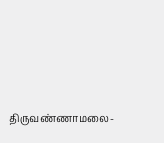திருவண்ணாமலை-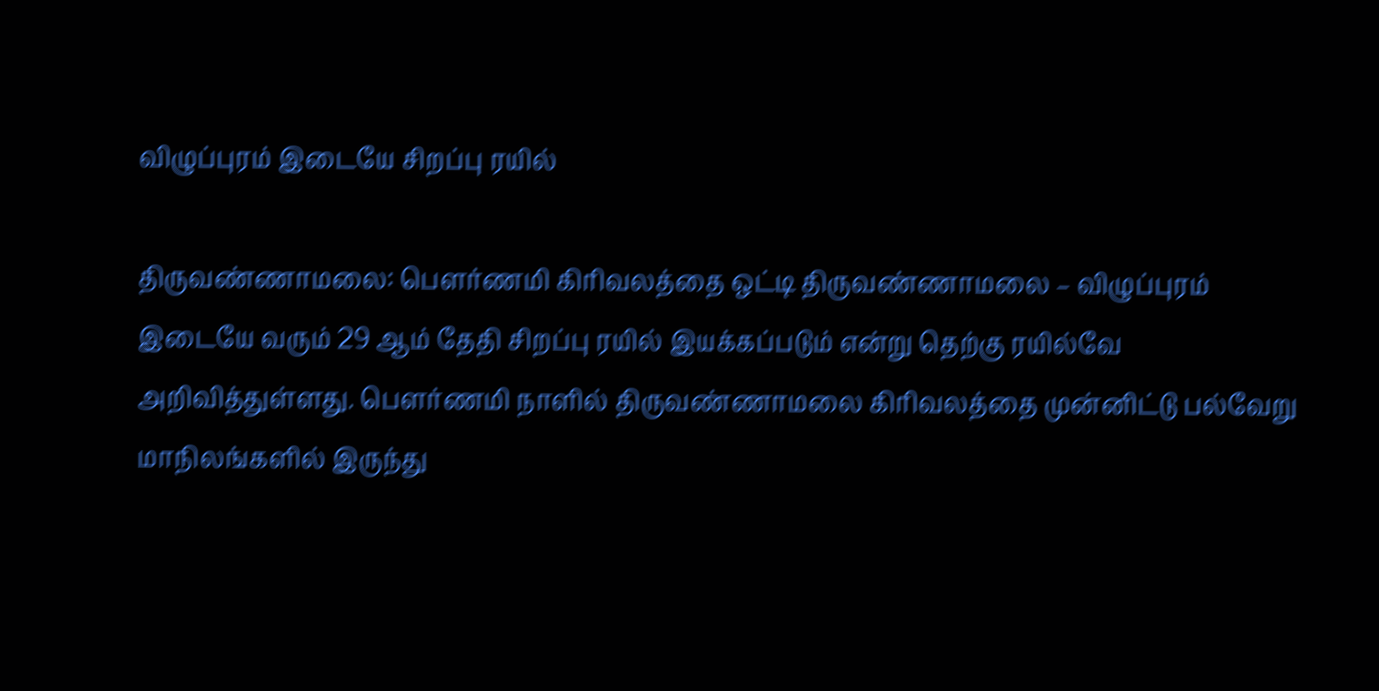விழுப்புரம் இடையே சிறப்பு ரயில்

திருவண்ணாமலை: பௌர்ணமி கிரிவலத்தை ஒட்டி திருவண்ணாமலை – விழுப்புரம் இடையே வரும் 29 ஆம் தேதி சிறப்பு ரயில் இயக்கப்படும் என்று தெற்கு ரயில்வே அறிவித்துள்ளது. பௌர்ணமி நாளில் திருவண்ணாமலை கிரிவலத்தை முன்னிட்டு பல்வேறு மாநிலங்களில் இருந்து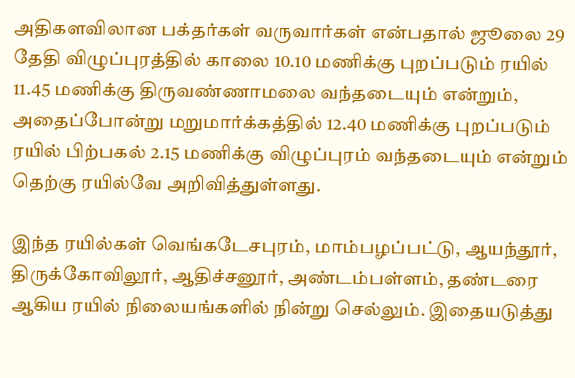அதிகளவிலான பக்தர்கள் வருவார்கள் என்பதால் ஜூலை 29 தேதி விழுப்புரத்தில் காலை 10.10 மணிக்கு புறப்படும் ரயில் 11.45 மணிக்கு திருவண்ணாமலை வந்தடையும் என்றும், அதைப்போன்று மறுமார்க்கத்தில் 12.40 மணிக்கு புறப்படும் ரயில் பிற்பகல் 2.15 மணிக்கு விழுப்புரம் வந்தடையும் என்றும் தெற்கு ரயில்வே அறிவித்துள்ளது.

இந்த ரயில்கள் வெங்கடேசபுரம், மாம்பழப்பட்டு, ஆயந்தூர், திருக்கோவிலூர், ஆதிச்சனூர், அண்டம்பள்ளம், தண்டரை ஆகிய ரயில் நிலையங்களில் நின்று செல்லும். இதையடுத்து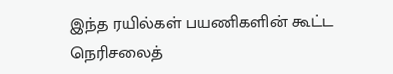இந்த ரயில்கள் பயணிகளின் கூட்ட நெரிசலைத்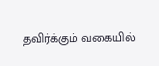தவிர்க்கும் வகையில்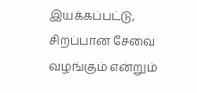இயக்கப்பட்டு, சிறப்பான சேவை வழங்கும் என்றும்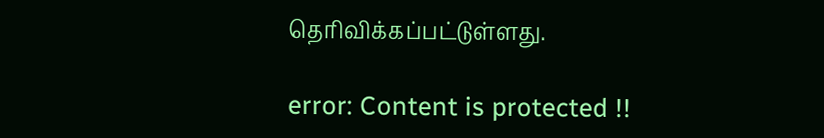தெரிவிக்கப்பட்டுள்ளது.

error: Content is protected !!